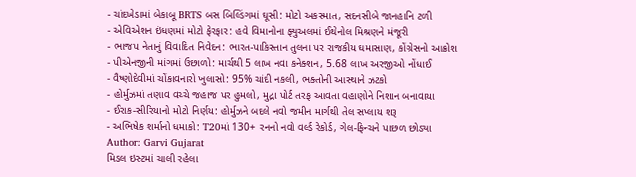- ચાંદખેડામાં બેકાબૂ BRTS બસ બિલ્ડિંગમાં ઘૂસી: મોટો અકસ્માત, સદનસીબે જાનહાનિ ટળી
- એવિએશન ઇંધણમાં મોટો ફેરફાર: હવે વિમાનોના ફ્યુઅલમાં ઈથેનોલ મિશ્રણને મંજૂરી
- ભાજપ નેતાનું વિવાદિત નિવેદન: ભારત-પાકિસ્તાન તુલના પર રાજકીય ઘમાસાણ, કોંગ્રેસનો આક્રોશ
- પીએનજીની માંગમાં ઉછાળો: માર્ચથી 5 લાખ નવા કનેક્શન, 5.68 લાખ અરજીઓ નોંધાઈ
- વૈષ્ણોદેવીમાં ચોંકાવનારો ખુલાસો: 95% ચાંદી નકલી, ભક્તોની આસ્થાને ઝટકો
- હોર્મુઝમાં તણાવ વચ્ચે જહાજ પર હુમલો, મુદ્રા પોર્ટ તરફ આવતા વહાણોને નિશાન બનાવાયા
- ઈરાક-સીરિયાનો મોટો નિર્ણય: હોર્મુઝને બદલે નવો જમીન માર્ગથી તેલ સપ્લાય શરૂ
- અભિષેક શર્માનો ધમાકો: T20માં 130+ રનનો નવો વર્લ્ડ રેકોર્ડ, ગેલ-ફિન્ચને પાછળ છોડ્યા
Author: Garvi Gujarat
મિડલ ઇસ્ટમાં ચાલી રહેલા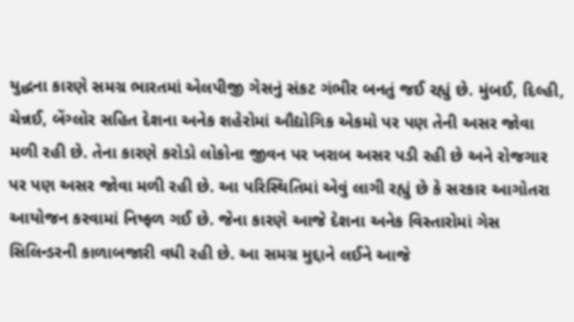યુદ્ધના કારણે સમગ્ર ભારતમાં એલપીજી ગેસનું સંકટ ગંભીર બનતું જઈ રહ્યું છે. મુંબઈ, દિલ્હી, ચેન્નઈ, બેંગ્લોર સહિત દેશના અનેક શહેરોમાં ઔદ્યોગિક એકમો પર પણ તેની અસર જોવા મળી રહી છે. તેના કારણે કરોડો લોકોના જીવન પર ખરાબ અસર પડી રહી છે અને રોજગાર પર પણ અસર જોવા મળી રહી છે. આ પરિસ્થિતિમાં એવું લાગી રહ્યું છે કે સરકાર આગોતરા આયોજન કરવામાં નિષ્ફળ ગઈ છે. જેના કારણે આજે દેશના અનેક વિસ્તારોમાં ગેસ સિલિન્ડરની કાળાબજારી વધી રહી છે. આ સમગ્ર મુદ્દાને લઈને આજે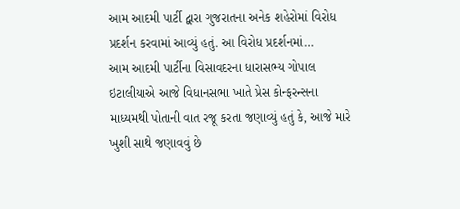આમ આદમી પાર્ટી દ્વારા ગુજરાતના અનેક શહેરોમાં વિરોધ પ્રદર્શન કરવામાં આવ્યું હતું. આ વિરોધ પ્રદર્શનમાં…
આમ આદમી પાર્ટીના વિસાવદરના ધારાસભ્ય ગોપાલ ઇટાલીયાએ આજે વિધાનસભા ખાતે પ્રેસ કોન્ફરન્સના માધ્યમથી પોતાની વાત રજૂ કરતા જણાવ્યું હતું કે, આજે મારે ખુશી સાથે જણાવવું છે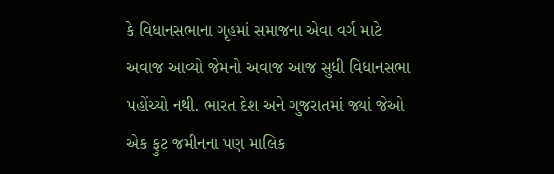કે વિધાનસભાના ગૃહમાં સમાજના એવા વર્ગ માટે અવાજ આવ્યો જેમનો અવાજ આજ સુધી વિધાનસભા પહોંચ્યો નથી. ભારત દેશ અને ગુજરાતમાં જ્યાં જેઓ એક ફુટ જમીનના પણ માલિક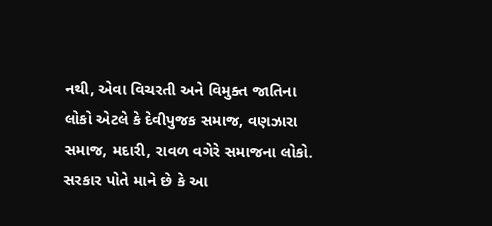નથી, એવા વિચરતી અને વિમુક્ત જાતિના લોકો એટલે કે દેવીપુજક સમાજ, વણઝારા સમાજ, મદારી, રાવળ વગેરે સમાજના લોકો. સરકાર પોતે માને છે કે આ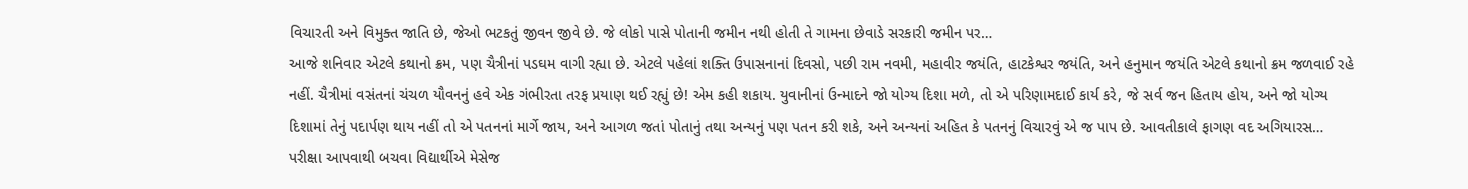વિચારતી અને વિમુક્ત જાતિ છે, જેઓ ભટકતું જીવન જીવે છે. જે લોકો પાસે પોતાની જમીન નથી હોતી તે ગામના છેવાડે સરકારી જમીન પર…
આજે શનિવાર એટલે કથાનો ક્રમ, પણ ચૈત્રીનાં પડઘમ વાગી રહ્યા છે. એટલે પહેલાં શક્તિ ઉપાસનાનાં દિવસો, પછી રામ નવમી, મહાવીર જયંતિ, હાટકેશ્વર જયંતિ, અને હનુમાન જયંતિ એટલે કથાનો ક્રમ જળવાઈ રહે નહીં. ચૈત્રીમાં વસંતનાં ચંચળ યૌવનનું હવે એક ગંભીરતા તરફ પ્રયાણ થઈ રહ્યું છે! એમ કહી શકાય. યુવાનીનાં ઉન્માદને જો યોગ્ય દિશા મળે, તો એ પરિણામદાઈ કાર્ય કરે, જે સર્વ જન હિતાય હોય, અને જો યોગ્ય દિશામાં તેનું પદાર્પણ થાય નહીં તો એ પતનનાં માર્ગે જાય, અને આગળ જતાં પોતાનું તથા અન્યનું પણ પતન કરી શકે, અને અન્યનાં અહિત કે પતનનું વિચારવું એ જ પાપ છે. આવતીકાલે ફાગણ વદ અગિયારસ…
પરીક્ષા આપવાથી બચવા વિદ્યાર્થીએ મેસેજ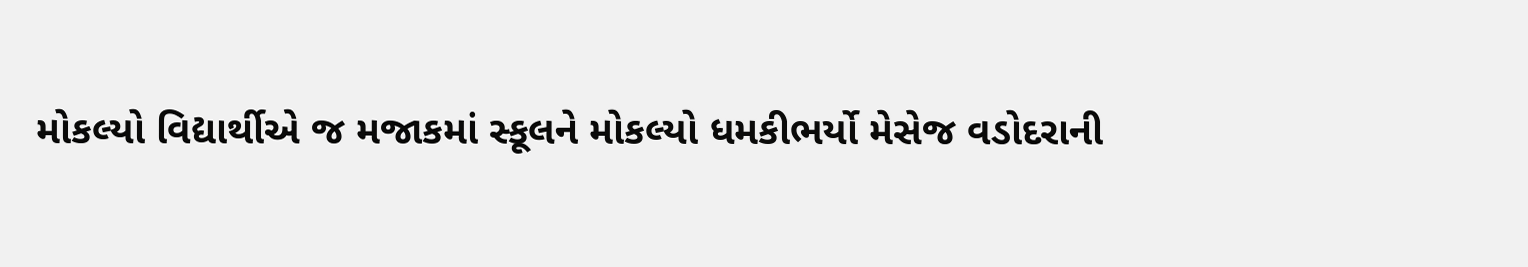મોકલ્યો વિદ્યાર્થીએ જ મજાકમાં સ્કૂલને મોકલ્યો ધમકીભર્યો મેસેજ વડોદરાની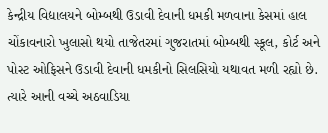કેન્દ્રીય વિદ્યાલયને બોમ્બથી ઉડાવી દેવાની ધમકી મળવાના કેસમાં હાલ ચોંકાવનારો ખુલાસો થયો તાજેતરમાં ગુજરાતમાં બોમ્બથી સ્કૂલ, કોર્ટ અને પોસ્ટ ઓફિસને ઉડાવી દેવાની ધમકીનો સિલસિયો યથાવત મળી રહ્યો છે. ત્યારે આની વચ્ચે અઠવાડિયા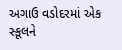અગાઉ વડોદરમાં એક સ્કૂલને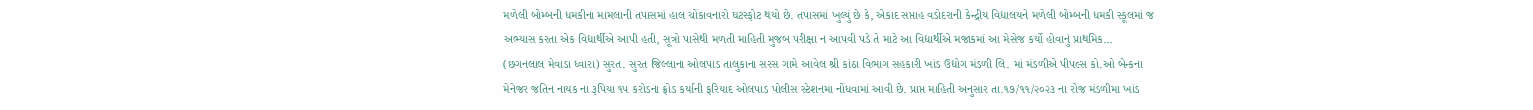મળેલી બોમ્બની ધમકીના મામલાની તપાસમાં હાલ ચોંકાવનારો ઘટસ્ફોટ થયો છે. તપાસમાં ખુલ્યું છે કે, એકાદ સપ્તાહ વડોદરાની કેન્દ્રીય વિદ્યાલયને મળેલી બોમ્બની ધમકી સ્કૂલમાં જ અભ્યાસ કરતા એક વિદ્યાર્થીએ આપી હતી, સૂત્રો પાસેથી મળતી માહિતી મુજબ પરીક્ષા ન આપવી પડે તે માટે આ વિદ્યાર્થીએ મજાકમાં આ મેસેજ કર્યો હોવાનું પ્રાથમિક…
(છગનલાલ મેવાડા ધ્વારા) સુરત. સુરત જિલ્લાના ઓલપાડ તાલુકાના સરસ ગામે આવેલ શ્રી કાંઠા વિભાગ સહકારી ખાંડ ઉદ્યોગ મંડળી લિ. માં મંડળીએ પીપલ્સ કો.ઓ બેન્કના મેનેજર જતિન નાયક ના રૂપિયા ૧૫ કરોડના ફ્રોડ કર્યાની ફરિયાદ ઓલપાડ પોલીસ સ્ટેશનમા નોંધવામાં આવી છે. પ્રાપ્ત માહિતી અનુસાર તા.૧૭/૧૧/૨૦૨૩ ના રોજ મંડળીમા ખાંડ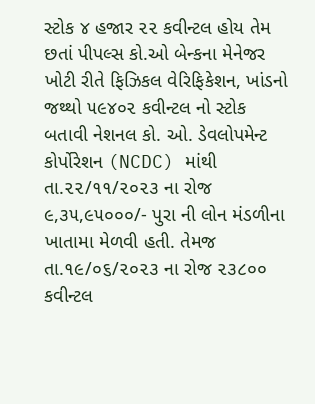સ્ટોક ૪ હજાર ૨૨ કવીન્ટલ હોય તેમ છતાં પીપલ્સ કો.ઓ બેન્કના મેનેજર ખોટી રીતે ફિઝિકલ વેરિફિકેશન, ખાંડનો જથ્થો ૫૯૪૦૨ કવીન્ટલ નો સ્ટોક બતાવી નેશનલ કો. ઓ. ડેવલોપમેન્ટ કોર્પોરેશન (NCDC) માંથી તા.૨૨/૧૧/૨૦૨૩ ના રોજ ૯,૩૫,૯૫૦૦૦/- પુરા ની લોન મંડળીના ખાતામા મેળવી હતી. તેમજ તા.૧૯/૦૬/૨૦૨૩ ના રોજ ૨૩૮૦૦ કવીન્ટલ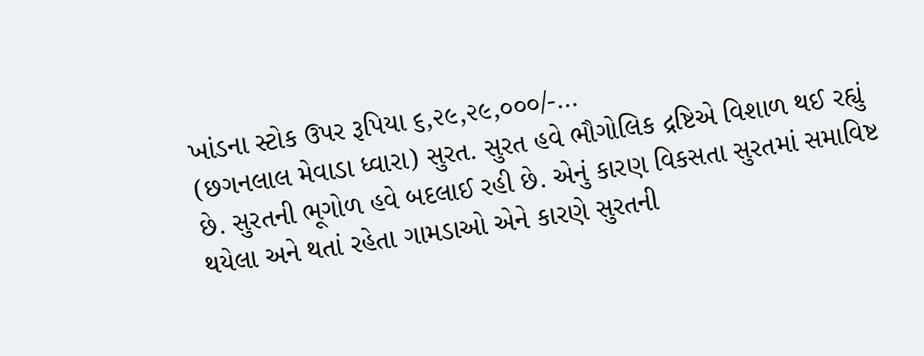ખાંડના સ્ટોક ઉપર રૂપિયા ૬,૨૯,૨૯,૦૦૦/-…
(છગનલાલ મેવાડા ધ્વારા) સુરત. સુરત હવે ભૌગોલિક દ્રષ્ટિએ વિશાળ થઈ રહ્યું છે. સુરતની ભૂગોળ હવે બદલાઈ રહી છે. એનું કારણ વિકસતા સુરતમાં સમાવિષ્ટ થયેલા અને થતાં રહેતા ગામડાઓ એને કારણે સુરતની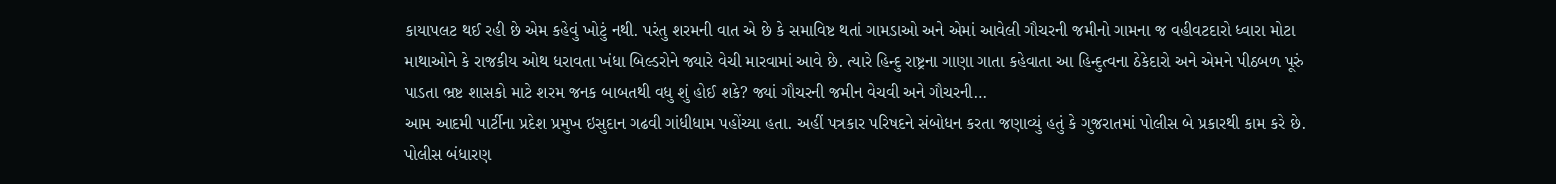કાયાપલટ થઈ રહી છે એમ કહેવું ખોટું નથી. પરંતુ શરમની વાત એ છે કે સમાવિષ્ટ થતાં ગામડાઓ અને એમાં આવેલી ગૌચરની જમીનો ગામના જ વહીવટદારો ધ્વારા મોટા માથાઓને કે રાજકીય ઓથ ધરાવતા ખંધા બિલ્ડરોને જ્યારે વેચી મારવામાં આવે છે. ત્યારે હિન્દુ રાષ્ટ્રના ગાણા ગાતા કહેવાતા આ હિન્દુત્વના ઠેકેદારો અને એમને પીઠબળ પૂરું પાડતા ભ્રષ્ટ શાસકો માટે શરમ જનક બાબતથી વધુ શું હોઈ શકે? જ્યાં ગૌચરની જમીન વેચવી અને ગૌચરની…
આમ આદમી પાર્ટીના પ્રદેશ પ્રમુખ ઇસુદાન ગઢવી ગાંધીધામ પહોંચ્યા હતા. અહીં પત્રકાર પરિષદને સંબોધન કરતા જણાવ્યું હતું કે ગુજરાતમાં પોલીસ બે પ્રકારથી કામ કરે છે. પોલીસ બંધારણ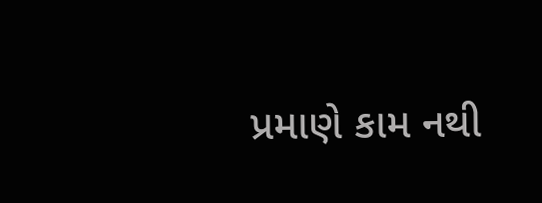પ્રમાણે કામ નથી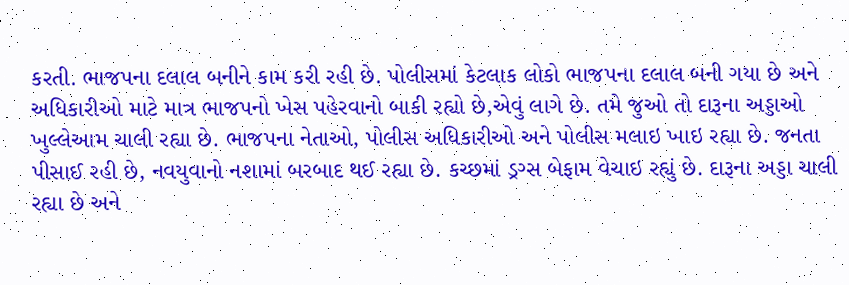કરતી. ભાજપના દલાલ બનીને કામ કરી રહી છે. પોલીસમાં કેટલાક લોકો ભાજપના દલાલ બની ગયા છે અને અધિકારીઓ માટે માત્ર ભાજપનો ખેસ પહેરવાનો બાકી રહ્યો છે,એવું લાગે છે. તમે જુઓ તો દારૂના અડ્ડાઓ ખુલ્લેઆમ ચાલી રહ્યા છે. ભાજપના નેતાઓ, પોલીસ અધિકારીઓ અને પોલીસ મલાઇ ખાઇ રહ્યા છે. જનતા પીસાઈ રહી છે, નવયુવાનો નશામાં બરબાદ થઈ રહ્યા છે. કચ્છમાં ડ્રગ્સ બેફામ વેચાઇ રહ્યું છે. દારૂના અડ્ડા ચાલી રહ્યા છે અને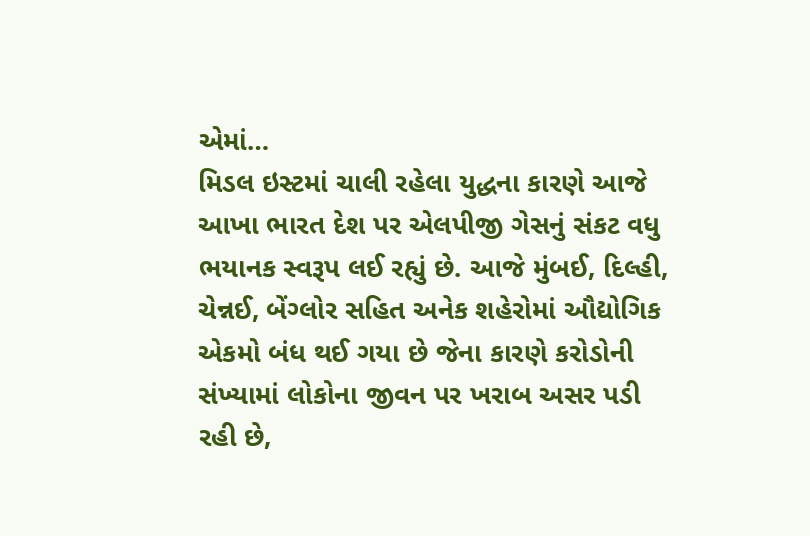એમાં…
મિડલ ઇસ્ટમાં ચાલી રહેલા યુદ્ધના કારણે આજે આખા ભારત દેશ પર એલપીજી ગેસનું સંકટ વધુ ભયાનક સ્વરૂપ લઈ રહ્યું છે. આજે મુંબઈ, દિલ્હી, ચેન્નઈ, બેંગ્લોર સહિત અનેક શહેરોમાં ઔદ્યોગિક એકમો બંધ થઈ ગયા છે જેના કારણે કરોડોની સંખ્યામાં લોકોના જીવન પર ખરાબ અસર પડી રહી છે,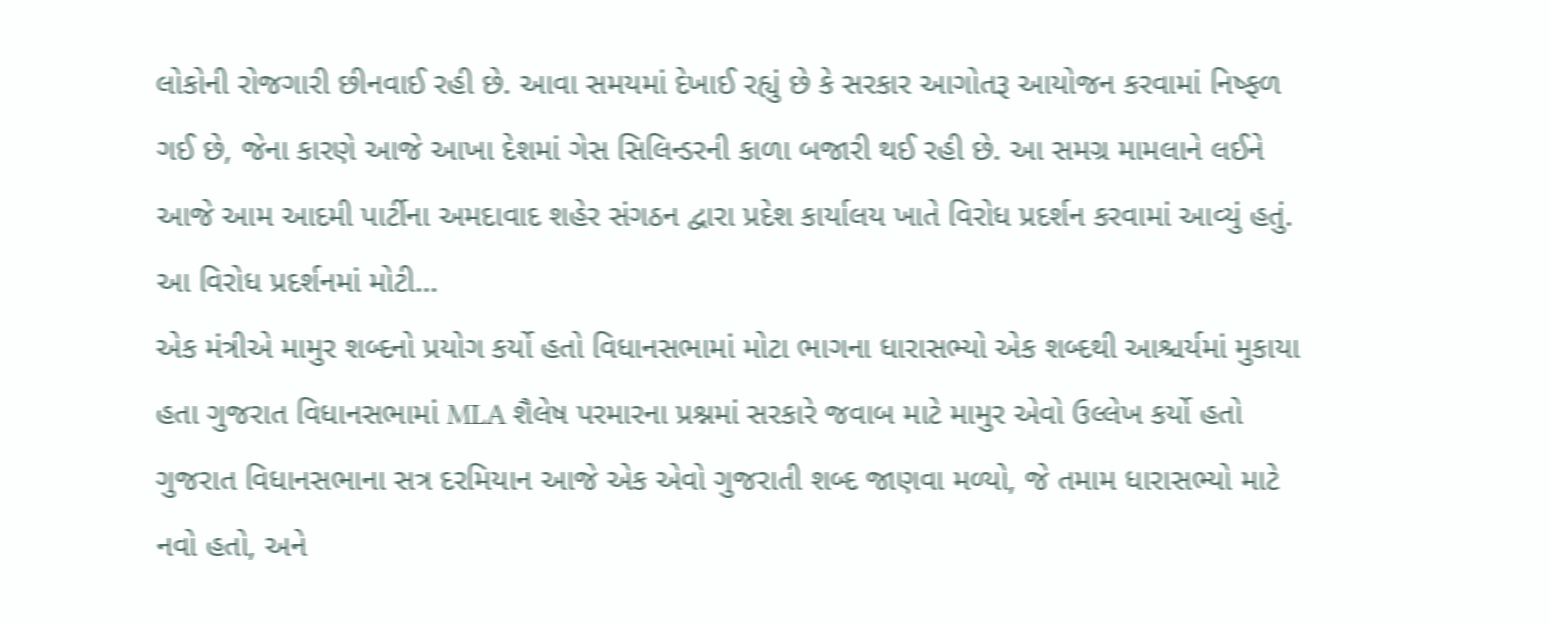લોકોની રોજગારી છીનવાઈ રહી છે. આવા સમયમાં દેખાઈ રહ્યું છે કે સરકાર આગોતરૂ આયોજન કરવામાં નિષ્ફળ ગઈ છે, જેના કારણે આજે આખા દેશમાં ગેસ સિલિન્ડરની કાળા બજારી થઈ રહી છે. આ સમગ્ર મામલાને લઈને આજે આમ આદમી પાર્ટીના અમદાવાદ શહેર સંગઠન દ્વારા પ્રદેશ કાર્યાલય ખાતે વિરોધ પ્રદર્શન કરવામાં આવ્યું હતું. આ વિરોધ પ્રદર્શનમાં મોટી…
એક મંત્રીએ મામુર શબ્દનો પ્રયોગ કર્યો હતો વિધાનસભામાં મોટા ભાગના ધારાસભ્યો એક શબ્દથી આશ્ચર્યમાં મુકાયા હતા ગુજરાત વિધાનસભામાં MLA શૈલેષ પરમારના પ્રશ્નમાં સરકારે જવાબ માટે મામુર એવો ઉલ્લેખ કર્યો હતો ગુજરાત વિધાનસભાના સત્ર દરમિયાન આજે એક એવો ગુજરાતી શબ્દ જાણવા મળ્યો, જે તમામ ધારાસભ્યો માટે નવો હતો, અને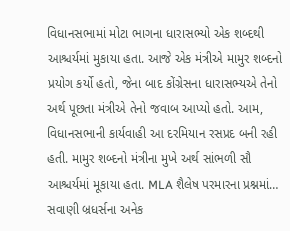વિધાનસભામાં મોટા ભાગના ધારાસભ્યો એક શબ્દથી આશ્ચર્યમાં મુકાયા હતા. આજે એક મંત્રીએ મામુર શબ્દનો પ્રયોગ કર્યો હતો, જેના બાદ કોંગ્રેસના ધારાસભ્યએ તેનો અર્થ પૂછતા મંત્રીએ તેનો જવાબ આપ્યો હતો. આમ, વિધાનસભાની કાર્યવાહી આ દરમિયાન રસપ્રદ બની રહી હતી. મામુર શબ્દનો મંત્રીના મુખે અર્થ સાંભળી સૌ આશ્ચર્યમાં મૂકાયા હતા. MLA શૈલેષ પરમારના પ્રશ્નમાં…
સવાણી બ્રધર્સના અનેક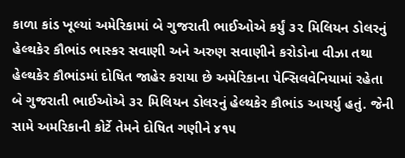કાળા કાંડ ખૂલ્યાં અમેરિકામાં બે ગુજરાતી ભાઈઓએ કર્યું ૩૨ મિલિયન ડોલરનું હેલ્થકેર કૌભાંડ ભાસ્કર સવાણી અને અરુણ સવાણીને કરોડોના વીઝા તથા હેલ્થકેર કૌભાંડમાં દોષિત જાહેર કરાયા છે અમેરિકાના પેન્સિલવેનિયામાં રહેતા બે ગુજરાતી ભાઈઓએ ૩૨ મિલિયન ડોલરનું હેલ્થકેર કૌભાંડ આચર્યુ હતું. જેની સામે અમરિકાની કોર્ટે તેમને દોષિત ગણીને ૪૧૫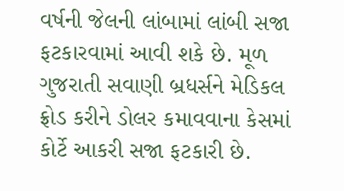વર્ષની જેલની લાંબામાં લાંબી સજા ફટકારવામાં આવી શકે છે. મૂળ ગુજરાતી સવાણી બ્રધર્સને મેડિકલ ફ્રોડ કરીને ડોલર કમાવવાના કેસમાં કોર્ટે આકરી સજા ફટકારી છે.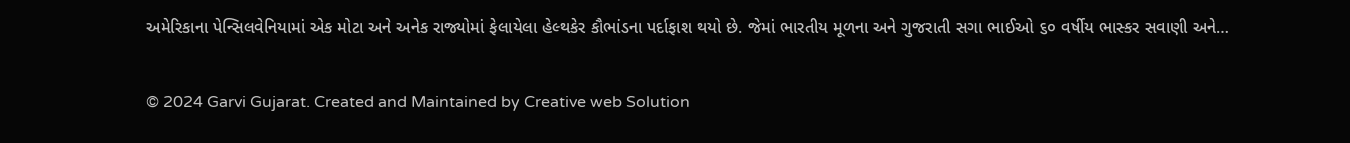અમેરિકાના પેન્સિલવેનિયામાં એક મોટા અને અનેક રાજ્યોમાં ફેલાયેલા હેલ્થકેર કૌભાંડના પર્દાફાશ થયો છે. જેમાં ભારતીય મૂળના અને ગુજરાતી સગા ભાઈઓ ૬૦ વર્ષીય ભાસ્કર સવાણી અને…

© 2024 Garvi Gujarat. Created and Maintained by Creative web Solution